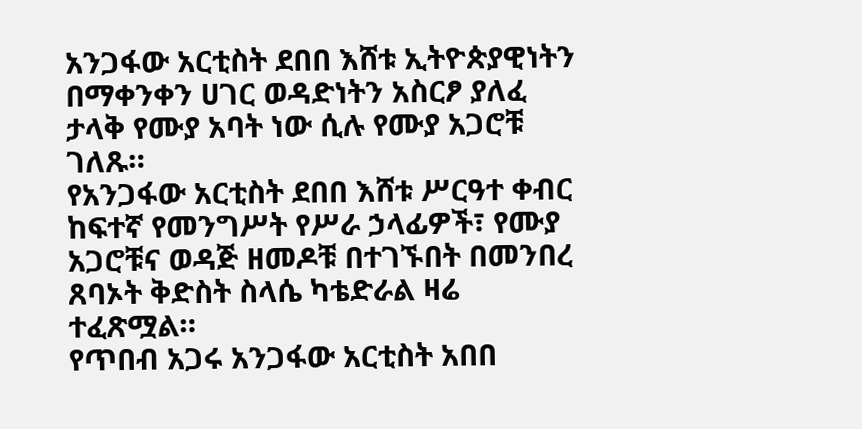አንጋፋው አርቲስት ደበበ እሸቱ ኢትዮጵያዊነትን በማቀንቀን ሀገር ወዳድነትን አስርፆ ያለፈ ታላቅ የሙያ አባት ነው ሲሉ የሙያ አጋሮቹ ገለጹ።
የአንጋፋው አርቲስት ደበበ እሸቱ ሥርዓተ ቀብር ከፍተኛ የመንግሥት የሥራ ኃላፊዎች፣ የሙያ አጋሮቹና ወዳጅ ዘመዶቹ በተገኙበት በመንበረ ጸባኦት ቅድስት ስላሴ ካቴድራል ዛሬ ተፈጽሟል።
የጥበብ አጋሩ አንጋፋው አርቲስት አበበ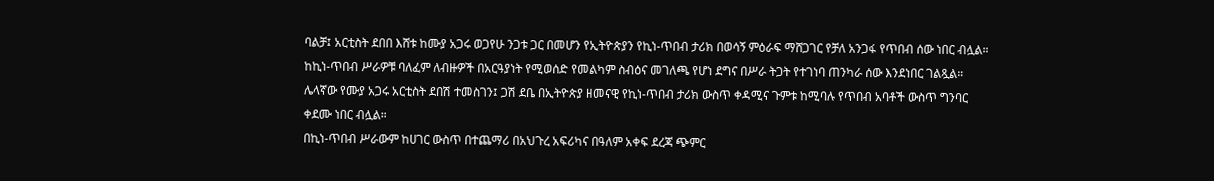ባልቻ፤ አርቲስት ደበበ እሸቱ ከሙያ አጋሩ ወጋየሁ ንጋቱ ጋር በመሆን የኢትዮጵያን የኪነ-ጥበብ ታሪክ በወሳኝ ምዕራፍ ማሸጋገር የቻለ አንጋፋ የጥበብ ሰው ነበር ብሏል።
ከኪነ-ጥበብ ሥራዎቹ ባለፈም ለብዙዎች በአርዓያነት የሚወሰድ የመልካም ስብዕና መገለጫ የሆነ ደግና በሥራ ትጋት የተገነባ ጠንካራ ሰው እንደነበር ገልጿል።
ሌላኛው የሙያ አጋሩ አርቲስት ደበሽ ተመስገን፤ ጋሽ ደቤ በኢትዮጵያ ዘመናዊ የኪነ-ጥበብ ታሪክ ውስጥ ቀዳሚና ጉምቱ ከሚባሉ የጥበብ አባቶች ውስጥ ግንባር ቀደሙ ነበር ብሏል።
በኪነ-ጥበብ ሥራውም ከሀገር ውስጥ በተጨማሪ በአህጉረ አፍሪካና በዓለም አቀፍ ደረጃ ጭምር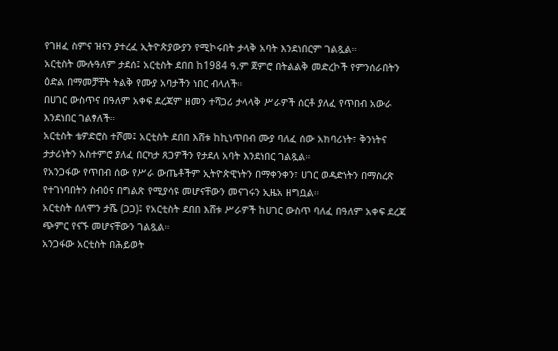የገዘፈ ስምና ዝናን ያተረፈ ኢትዮጵያውያን የሚኮሩበት ታላቅ አባት እንደነበርም ገልጿል።
አርቲስት ሙሉዓለም ታደሰ፤ አርቲስት ደበበ ከ1984 ዓ.ም ጀምሮ በትልልቅ መድረኮች የምንሰራበትን ዕድል በማመቻቸት ትልቅ የሙያ አባታችን ነበር ብላለች።
በሀገር ውስጥና በዓለም አቀፍ ደረጃም ዘመን ተሻጋሪ ታላላቅ ሥራዎች ሰርቶ ያለፈ የጥበብ አውራ እንደነበር ገልፃለች።
አርቲስት ቴዎድሮስ ተሾመ፤ አርቲስት ደበበ እሸቱ ከኪነጥበብ ሙያ ባለፈ ሰው አክባሪነት፣ ቅንነትና ታታሪነትን አስተምሮ ያለፈ በርካታ ጸጋዎችን የታደለ አባት እንደነበር ገልጿል።
የአንጋፋው የጥበብ ሰው የሥራ ውጤቶችም ኢትዮጵዊነትን በማቀንቀን፣ ሀገር ወዳድነትን በማስረጽ የተገነባበትን ስብዕና በግልጽ የሚያሳዩ መሆናቸውን መናገሩን ኢዜአ ዘግቧል።
አርቲስት ሰለሞን ታሼ (ጋጋ)፤ የአርቲስት ደበበ እሸቱ ሥራዎች ከሀገር ውስጥ ባለፈ በዓለም አቀፍ ደረጃ ጭምር የናኙ መሆናቸውን ገልጿል።
አንጋፋው አርቲስት በሕይወት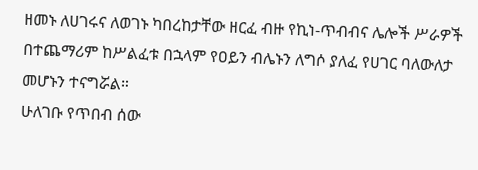ዘመኑ ለሀገሩና ለወገኑ ካበረከታቸው ዘርፈ ብዙ የኪነ-ጥብብና ሌሎች ሥራዎች በተጨማሪም ከሥልፈቱ በኋላም የዐይን ብሌኑን ለግሶ ያለፈ የሀገር ባለውለታ መሆኑን ተናግሯል።
ሁለገቡ የጥበብ ሰው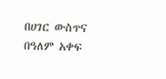በሀገር ውስጥና በዓለም አቀፍ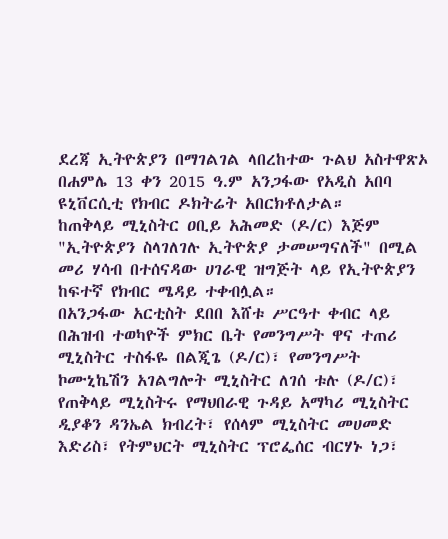ደረጃ ኢትዮጵያን በማገልገል ላበረከተው ጉልህ አስተዋጽኦ በሐምሌ 13 ቀን 2015 ዓ.ም አንጋፋው የአዲስ አበባ ዩኒቨርሲቲ የክብር ዶክትሬት አበርክቶለታል።
ከጠቅላይ ሚኒስትር ዐቢይ አሕመድ (ዶ/ር) እጅም "ኢትዮጵያን ስላገለገሉ ኢትዮጵያ ታመሠግናለች" በሚል መሪ ሃሳብ በተሰናዳው ሀገራዊ ዝግጅት ላይ የኢትዮጵያን ከፍተኛ የክብር ሜዳይ ተቀብሏል።
በአንጋፋው አርቲስት ደበበ እሸቱ ሥርዓተ ቀብር ላይ በሕዝብ ተወካዮች ምክር ቤት የመንግሥት ዋና ተጠሪ ሚኒስትር ተስፋዬ በልጂጌ (ዶ/ር)፣ የመንግሥት ኮሙኒኬሽን አገልግሎት ሚኒስትር ለገሰ ቱሉ (ዶ/ር)፣ የጠቅላይ ሚኒስትሩ የማህበራዊ ጉዳይ አማካሪ ሚኒስትር ዲያቆን ዳንኤል ክብረት፣ የሰላም ሚኒስትር መሀመድ እድሪስ፣ የትምህርት ሚኒስትር ፕሮፌሰር ብርሃኑ ነጋ፣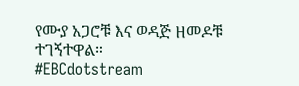የሙያ አጋሮቹ እና ወዳጅ ዘመዶቹ ተገኝተዋል።
#EBCdotstream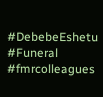#DebebeEshetu #Funeral #fmrcolleagues